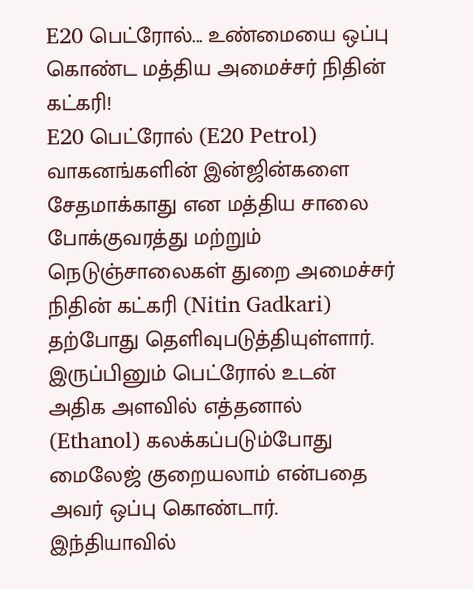E20 பெட்ரோல்... உண்மையை ஒப்பு கொண்ட மத்திய அமைச்சர் நிதின் கட்கரி!
E20 பெட்ரோல் (E20 Petrol) வாகனங்களின் இன்ஜின்களை சேதமாக்காது என மத்திய சாலை போக்குவரத்து மற்றும் நெடுஞ்சாலைகள் துறை அமைச்சர் நிதின் கட்கரி (Nitin Gadkari) தற்போது தெளிவுபடுத்தியுள்ளார். இருப்பினும் பெட்ரோல் உடன் அதிக அளவில் எத்தனால் (Ethanol) கலக்கப்படும்போது மைலேஜ் குறையலாம் என்பதை அவர் ஒப்பு கொண்டார்.
இந்தியாவில்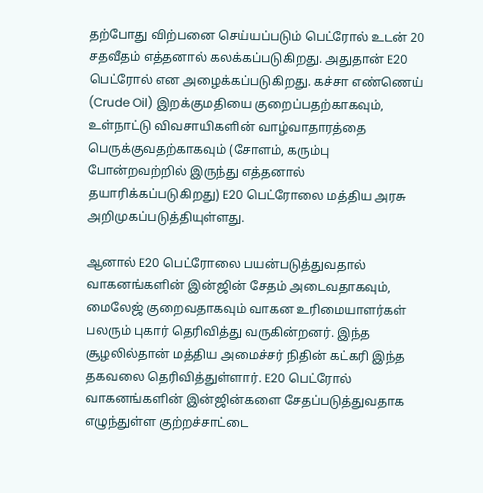தற்போது விற்பனை செய்யப்படும் பெட்ரோல் உடன் 20 சதவீதம் எத்தனால் கலக்கப்படுகிறது. அதுதான் E20 பெட்ரோல் என அழைக்கப்படுகிறது. கச்சா எண்ணெய் (Crude Oil) இறக்குமதியை குறைப்பதற்காகவும், உள்நாட்டு விவசாயிகளின் வாழ்வாதாரத்தை பெருக்குவதற்காகவும் (சோளம், கரும்பு போன்றவற்றில் இருந்து எத்தனால் தயாரிக்கப்படுகிறது) E20 பெட்ரோலை மத்திய அரசு அறிமுகப்படுத்தியுள்ளது.

ஆனால் E20 பெட்ரோலை பயன்படுத்துவதால் வாகனங்களின் இன்ஜின் சேதம் அடைவதாகவும், மைலேஜ் குறைவதாகவும் வாகன உரிமையாளர்கள் பலரும் புகார் தெரிவித்து வருகின்றனர். இந்த சூழலில்தான் மத்திய அமைச்சர் நிதின் கட்கரி இந்த தகவலை தெரிவித்துள்ளார். E20 பெட்ரோல் வாகனங்களின் இன்ஜின்களை சேதப்படுத்துவதாக எழுந்துள்ள குற்றச்சாட்டை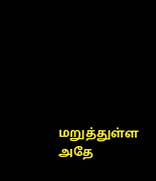மறுத்துள்ள அதே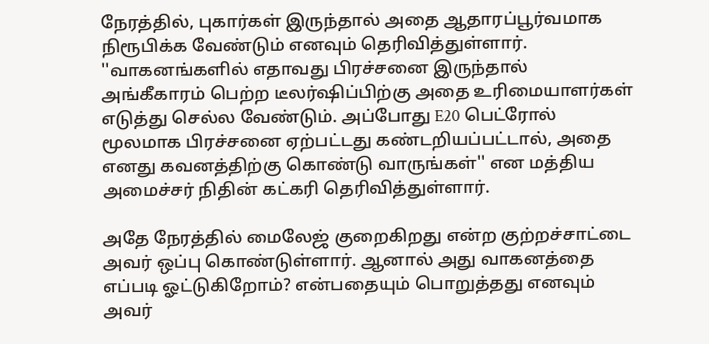நேரத்தில், புகார்கள் இருந்தால் அதை ஆதாரப்பூர்வமாக நிரூபிக்க வேண்டும் எனவும் தெரிவித்துள்ளார்.
''வாகனங்களில் எதாவது பிரச்சனை இருந்தால் அங்கீகாரம் பெற்ற டீலர்ஷிப்பிற்கு அதை உரிமையாளர்கள் எடுத்து செல்ல வேண்டும். அப்போது E20 பெட்ரோல் மூலமாக பிரச்சனை ஏற்பட்டது கண்டறியப்பட்டால், அதை எனது கவனத்திற்கு கொண்டு வாருங்கள்'' என மத்திய அமைச்சர் நிதின் கட்கரி தெரிவித்துள்ளார்.

அதே நேரத்தில் மைலேஜ் குறைகிறது என்ற குற்றச்சாட்டை அவர் ஒப்பு கொண்டுள்ளார். ஆனால் அது வாகனத்தை எப்படி ஓட்டுகிறோம்? என்பதையும் பொறுத்தது எனவும் அவர்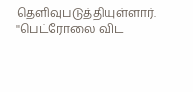தெளிவுபடுத்தியுள்ளார். ''பெட்ரோலை விட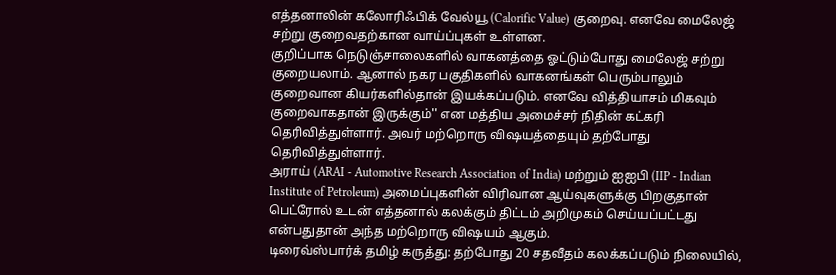எத்தனாலின் கலோரிஃபிக் வேல்யூ (Calorific Value) குறைவு. எனவே மைலேஜ் சற்று குறைவதற்கான வாய்ப்புகள் உள்ளன.
குறிப்பாக நெடுஞ்சாலைகளில் வாகனத்தை ஓட்டும்போது மைலேஜ் சற்று குறையலாம். ஆனால் நகர பகுதிகளில் வாகனங்கள் பெரும்பாலும் குறைவான கியர்களில்தான் இயக்கப்படும். எனவே வித்தியாசம் மிகவும் குறைவாகதான் இருக்கும்'' என மத்திய அமைச்சர் நிதின் கட்கரி தெரிவித்துள்ளார். அவர் மற்றொரு விஷயத்தையும் தற்போது தெரிவித்துள்ளார்.
அராய் (ARAI - Automotive Research Association of India) மற்றும் ஐஐபி (IIP - Indian Institute of Petroleum) அமைப்புகளின் விரிவான ஆய்வுகளுக்கு பிறகுதான் பெட்ரோல் உடன் எத்தனால் கலக்கும் திட்டம் அறிமுகம் செய்யப்பட்டது என்பதுதான் அந்த மற்றொரு விஷயம் ஆகும்.
டிரைவ்ஸ்பார்க் தமிழ் கருத்து: தற்போது 20 சதவீதம் கலக்கப்படும் நிலையில்,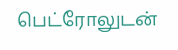பெட்ரோலுடன்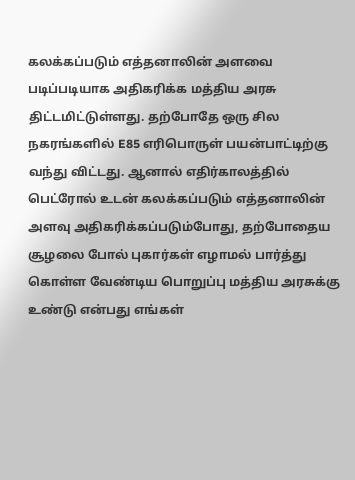கலக்கப்படும் எத்தனாலின் அளவை படிப்படியாக அதிகரிக்க மத்திய அரசு திட்டமிட்டுள்ளது. தற்போதே ஒரு சில நகரங்களில் E85 எரிபொருள் பயன்பாட்டிற்கு வந்து விட்டது. ஆனால் எதிர்காலத்தில் பெட்ரோல் உடன் கலக்கப்படும் எத்தனாலின் அளவு அதிகரிக்கப்படும்போது, தற்போதைய சூழலை போல் புகார்கள் எழாமல் பார்த்து கொள்ள வேண்டிய பொறுப்பு மத்திய அரசுக்கு உண்டு என்பது எங்கள்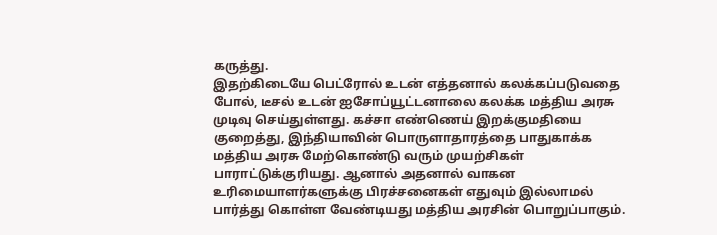கருத்து.
இதற்கிடையே பெட்ரோல் உடன் எத்தனால் கலக்கப்படுவதை போல், டீசல் உடன் ஐசோப்யூட்டனாலை கலக்க மத்திய அரசு முடிவு செய்துள்ளது. கச்சா எண்ணெய் இறக்குமதியை குறைத்து, இந்தியாவின் பொருளாதாரத்தை பாதுகாக்க மத்திய அரசு மேற்கொண்டு வரும் முயற்சிகள் பாராட்டுக்குரியது. ஆனால் அதனால் வாகன உரிமையாளர்களுக்கு பிரச்சனைகள் எதுவும் இல்லாமல் பார்த்து கொள்ள வேண்டியது மத்திய அரசின் பொறுப்பாகும்.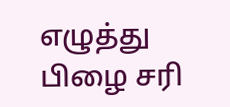எழுத்து பிழை சரி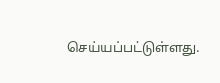செய்யப்பட்டுள்ளது.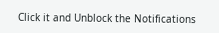Click it and Unblock the Notifications